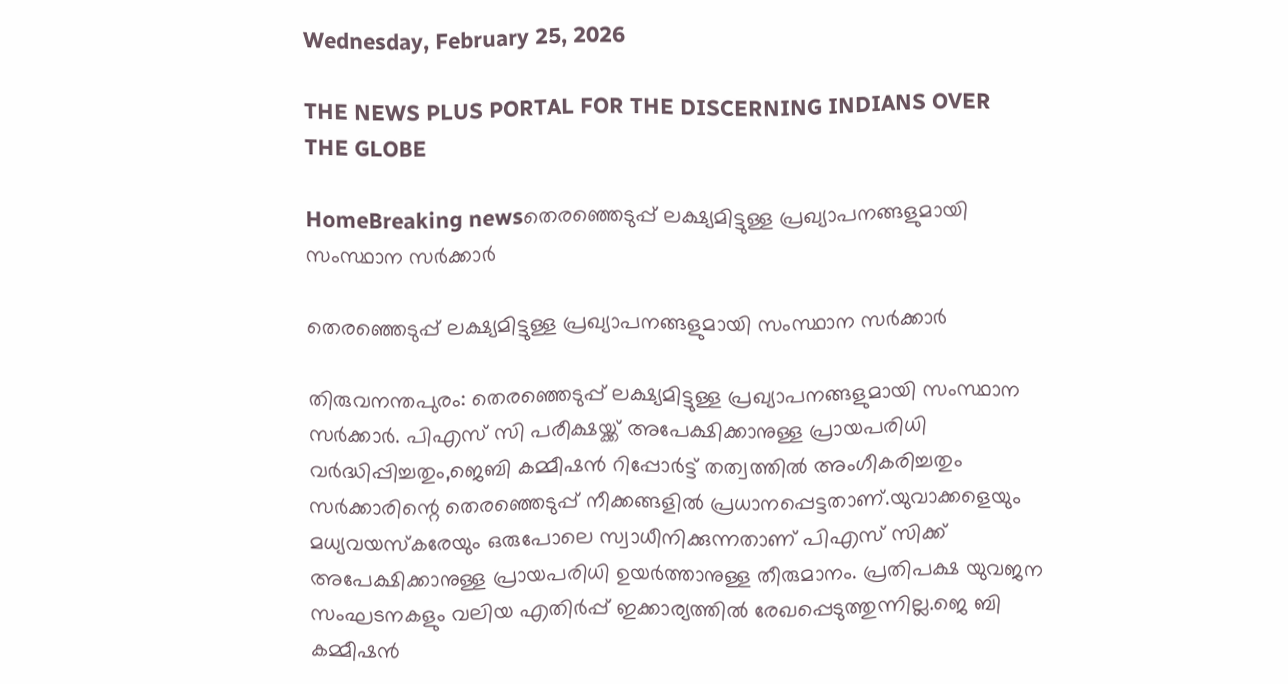Wednesday, February 25, 2026

THE NEWS PLUS PORTAL FOR THE DISCERNING INDIANS OVER THE GLOBE

HomeBreaking newsതെരഞ്ഞെടുപ്പ് ലക്ഷ്യമിട്ടുള്ള പ്രഖ്യാപനങ്ങളുമായി സംസ്ഥാന സർക്കാർ

തെരഞ്ഞെടുപ്പ് ലക്ഷ്യമിട്ടുള്ള പ്രഖ്യാപനങ്ങളുമായി സംസ്ഥാന സർക്കാർ

തിരുവനന്തപുരം: തെരഞ്ഞെടുപ്പ് ലക്ഷ്യമിട്ടുള്ള പ്രഖ്യാപനങ്ങളുമായി സംസ്ഥാന സർക്കാർ. പിഎസ് സി പരീക്ഷയ്ക്ക് അപേക്ഷിക്കാനുള്ള പ്രായപരിധി വർദ്ധിപ്പിച്ചതും,ജെബി കമ്മീഷൻ റിപ്പോർട്ട് തത്വത്തിൽ അംഗീകരിച്ചതും സർക്കാരിന്റെ തെരഞ്ഞെടുപ്പ് നീക്കങ്ങളിൽ പ്രധാനപ്പെട്ടതാണ്.യുവാക്കളെയും മധ്യവയസ്കരേയും ഒരുപോലെ സ്വാധീനിക്കുന്നതാണ് പിഎസ് സിക്ക് അപേക്ഷിക്കാനുള്ള പ്രായപരിധി ഉയർത്താനുള്ള തീരുമാനം. പ്രതിപക്ഷ യുവജന സംഘടനകളും വലിയ എതിർപ്പ് ഇക്കാര്യത്തിൽ രേഖപ്പെടുത്തുന്നില്ല.ജെ ബി കമ്മീഷൻ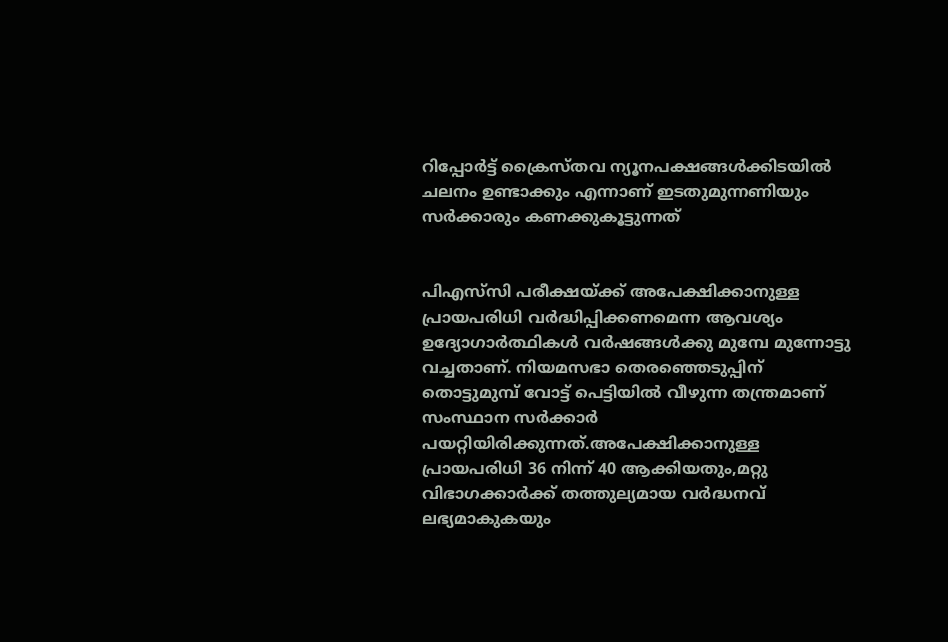റിപ്പോർട്ട് ക്രൈസ്തവ ന്യൂനപക്ഷങ്ങൾക്കിടയിൽ ചലനം ഉണ്ടാക്കും എന്നാണ് ഇടതുമുന്നണിയും സർക്കാരും കണക്കുകൂട്ടുന്നത്


പിഎസ്‌സി പരീക്ഷയ്ക്ക് അപേക്ഷിക്കാനുള്ള പ്രായപരിധി വർദ്ധിപ്പിക്കണമെന്ന ആവശ്യം ഉദ്യോഗാർത്ഥികൾ വർഷങ്ങൾക്കു മുമ്പേ മുന്നോട്ടു വച്ചതാണ്. നിയമസഭാ തെരഞ്ഞെടുപ്പിന് തൊട്ടുമുമ്പ് വോട്ട് പെട്ടിയിൽ വീഴുന്ന തന്ത്രമാണ് സംസ്ഥാന സർക്കാർ പയറ്റിയിരിക്കുന്നത്.അപേക്ഷിക്കാനുള്ള പ്രായപരിധി 36 നിന്ന് 40 ആക്കിയതും,മറ്റു വിഭാഗക്കാർക്ക് തത്തുല്യമായ വർദ്ധനവ് ലഭ്യമാകുകയും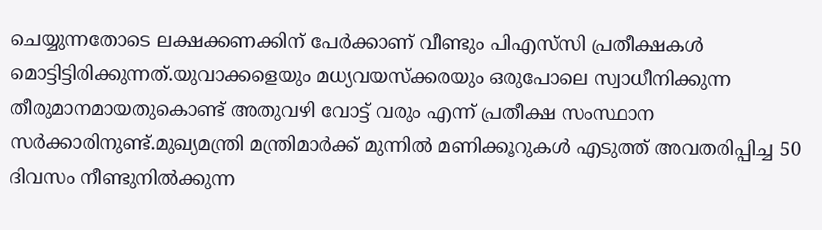ചെയ്യുന്നതോടെ ലക്ഷക്കണക്കിന് പേർക്കാണ് വീണ്ടും പിഎസ്‌സി പ്രതീക്ഷകൾ മൊട്ടിട്ടിരിക്കുന്നത്.യുവാക്കളെയും മധ്യവയസ്ക്കരയും ഒരുപോലെ സ്വാധീനിക്കുന്ന തീരുമാനമായതുകൊണ്ട് അതുവഴി വോട്ട് വരും എന്ന് പ്രതീക്ഷ സംസ്ഥാന സർക്കാരിനുണ്ട്.മുഖ്യമന്ത്രി മന്ത്രിമാർക്ക് മുന്നിൽ മണിക്കൂറുകൾ എടുത്ത് അവതരിപ്പിച്ച 50 ദിവസം നീണ്ടുനിൽക്കുന്ന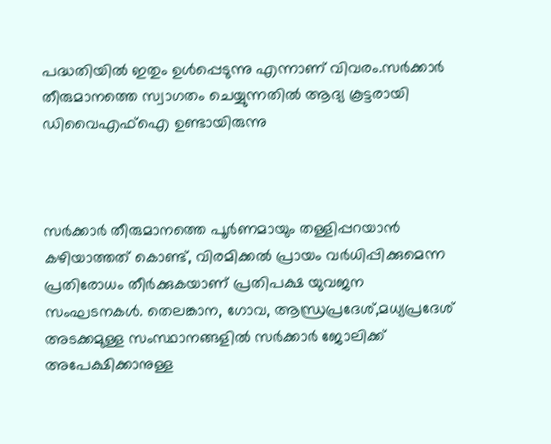പദ്ധതിയിൽ ഇതും ഉൾപ്പെടുന്നു എന്നാണ് വിവരം.സർക്കാർ തീരുമാനത്തെ സ്വാഗതം ചെയ്യുന്നതിൽ ആദ്യ കൂട്ടരായി ഡിവൈഎഫ്ഐ ഉണ്ടായിരുന്നു



സർക്കാർ തീരുമാനത്തെ പൂർണമായും തള്ളിപ്പറയാൻ കഴിയാത്തത് കൊണ്ട്, വിരമിക്കൽ പ്രായം വർധിപ്പിക്കുമെന്ന പ്രതിരോധം തീർക്കുകയാണ് പ്രതിപക്ഷ യുവജന സംഘടനകൾ. തെലങ്കാന, ഗോവ, ആന്ധ്രപ്രദേശ്,മധ്യപ്രദേശ് അടക്കമുള്ള സംസ്ഥാനങ്ങളിൽ സർക്കാർ ജോലിക്ക് അപേക്ഷിക്കാനുള്ള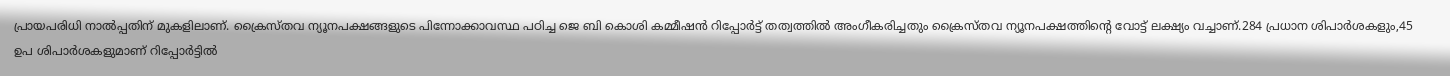പ്രായപരിധി നാൽപ്പതിന് മുകളിലാണ്. ക്രൈസ്തവ ന്യൂനപക്ഷങ്ങളുടെ പിന്നോക്കാവസ്ഥ പഠിച്ച ജെ ബി കൊശി കമ്മീഷൻ റിപ്പോർട്ട് തത്വത്തിൽ അംഗീകരിച്ചതും ക്രൈസ്തവ ന്യൂനപക്ഷത്തിന്റെ വോട്ട് ലക്ഷ്യം വച്ചാണ്.284 പ്രധാന ശിപാർശകളും,45 ഉപ ശിപാർശകളുമാണ് റിപ്പോർട്ടിൽ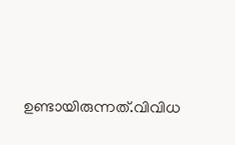ഉണ്ടായിരുന്നത്.വിവിധ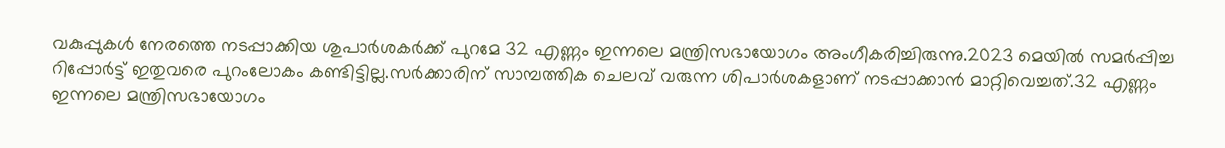വകുപ്പുകൾ നേരത്തെ നടപ്പാക്കിയ ശുപാർശകർക്ക് പുറമേ 32 എണ്ണം ഇന്നലെ മന്ത്രിസഭായോഗം അംഗീകരിച്ചിരുന്നു.2023 മെയിൽ സമർപ്പിച്ച റിപ്പോർട്ട് ഇതുവരെ പുറംലോകം കണ്ടിട്ടില്ല.സർക്കാരിന് സാമ്പത്തിക ചെലവ് വരുന്ന ശിപാർശകളാണ് നടപ്പാക്കാൻ മാറ്റിവെച്ചത്.32 എണ്ണം ഇന്നലെ മന്ത്രിസഭായോഗം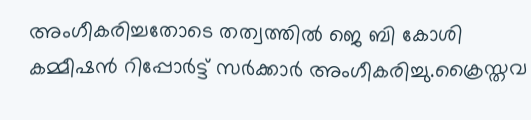അംഗീകരിച്ചതോടെ തത്വത്തിൽ ജെ ബി കോശി കമ്മീഷൻ റിപ്പോർട്ട് സർക്കാർ അംഗീകരിച്ചു.ക്രൈസ്തവ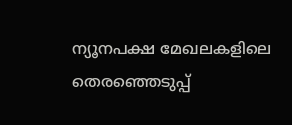ന്യൂനപക്ഷ മേഖലകളിലെ തെരഞ്ഞെടുപ്പ്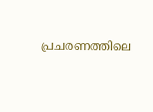പ്രചരണത്തിലെ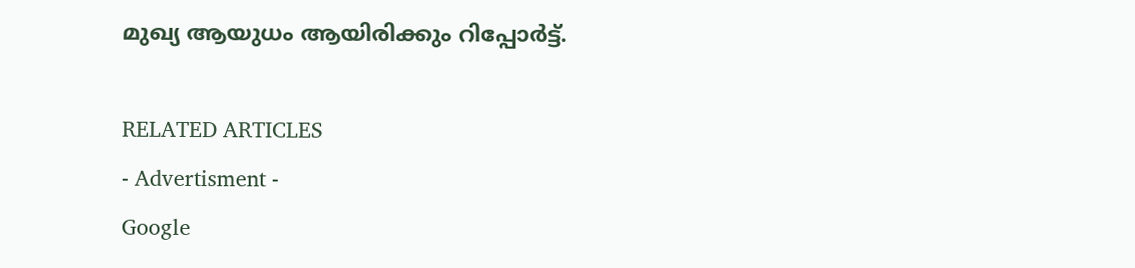മുഖ്യ ആയുധം ആയിരിക്കും റിപ്പോർട്ട്.

RELATED ARTICLES
- Advertisment -
Google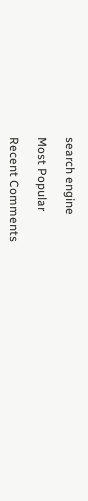search engine

Most Popular

Recent Comments